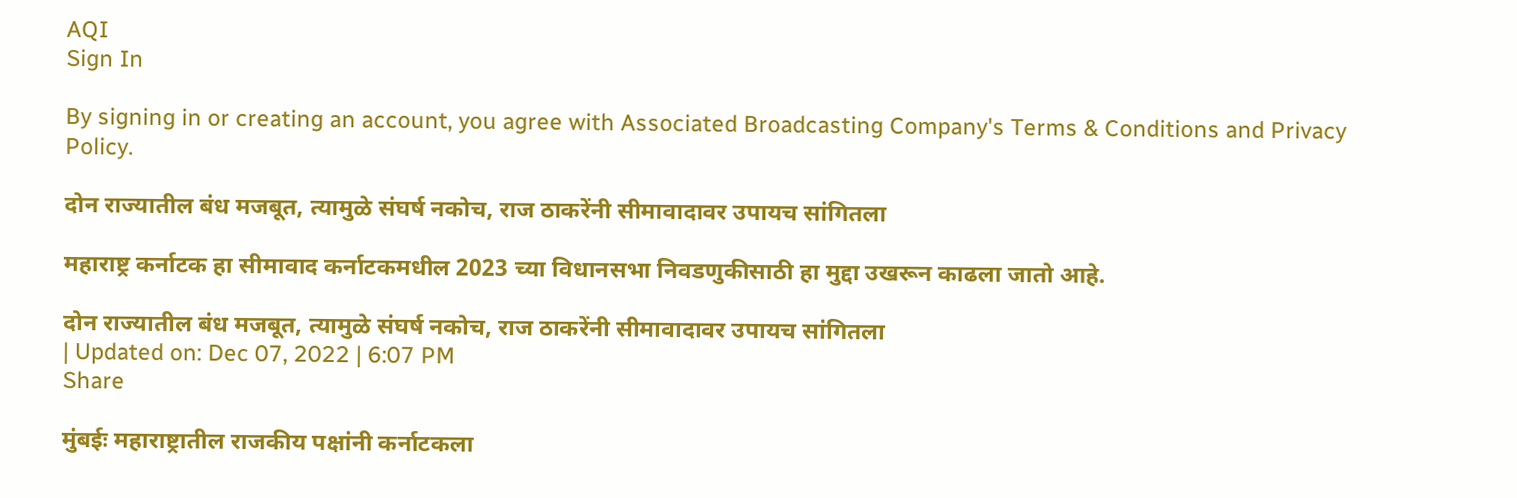AQI
Sign In

By signing in or creating an account, you agree with Associated Broadcasting Company's Terms & Conditions and Privacy Policy.

दोन राज्यातील बंध मजबूत, त्यामुळे संघर्ष नकोच, राज ठाकरेंनी सीमावादावर उपायच सांगितला

महाराष्ट्र कर्नाटक हा सीमावाद कर्नाटकमधील 2023 च्या विधानसभा निवडणुकीसाठी हा मुद्दा उखरून काढला जातो आहे.

दोन राज्यातील बंध मजबूत, त्यामुळे संघर्ष नकोच, राज ठाकरेंनी सीमावादावर उपायच सांगितला
| Updated on: Dec 07, 2022 | 6:07 PM
Share

मुंबईः महाराष्ट्रातील राजकीय पक्षांनी कर्नाटकला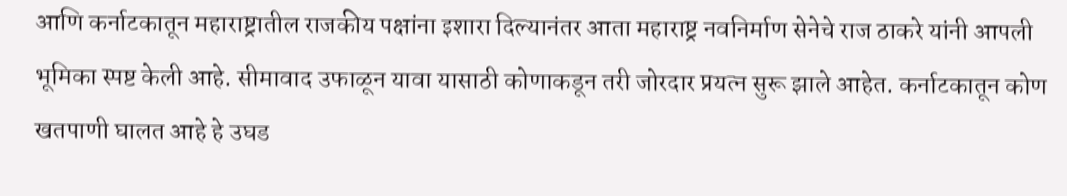आणि कर्नाटकातून महाराष्ट्रातील राजकीय पक्षांना इशारा दिल्यानंतर आता महाराष्ट्र नवनिर्माण सेनेचे राज ठाकरे यांनी आपली भूमिका स्पष्ट केली आहे. सीमावाद उफाळून यावा यासाठी कोणाकडून तरी जोरदार प्रयत्न सुरू झाले आहेत. कर्नाटकातून कोण खतपाणी घालत आहे हे उघड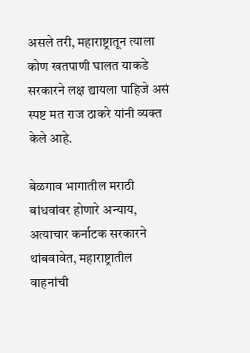असले तरी, महाराष्ट्रातून त्याला कोण खतपाणी घालत याकडे सरकारने लक्ष द्यायला पाहिजे असं स्पष्ट मत राज ठाकरे यांनी व्यक्त केले आहे.

बेळगाव भागातील मराठी बांधवांवर होणारे अन्याय, अत्याचार कर्नाटक सरकारने थांबवावेत, महाराष्ट्रातील वाहनांची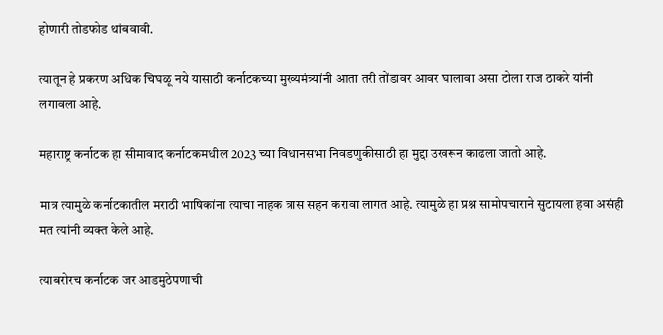होणारी तोडफोड थांबवावी.

त्यातून हे प्रकरण अधिक चिघळू नये यासाठी कर्नाटकच्या मुख्यमंत्र्यांनी आता तरी तोंडावर आवर घालावा असा टोला राज ठाकरे यांनी लगावला आहे.

महाराष्ट्र कर्नाटक हा सीमावाद कर्नाटकमधील 2023 च्या विधानसभा निवडणुकीसाठी हा मुद्दा उखरून काढला जातो आहे.

मात्र त्यामुळे कर्नाटकातील मराठी भाषिकांना त्याचा नाहक त्रास सहन करावा लागत आहे. त्यामुळे हा प्रश्न सामोपचाराने सुटायला हवा असंही मत त्यांनी व्यक्त केले आहे.

त्याबरोरच कर्नाटक जर आडमुठेपणाची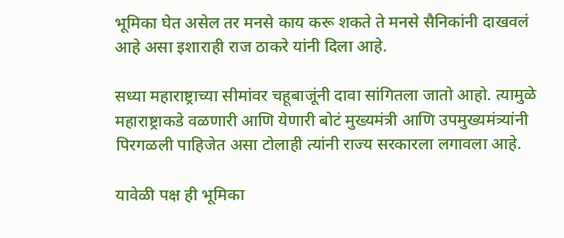भूमिका घेत असेल तर मनसे काय करू शकते ते मनसे सैनिकांनी दाखवलं आहे असा इशाराही राज ठाकरे यांनी दिला आहे.

सध्या महाराष्ट्राच्या सीमांवर चहूबाजूंनी दावा सांगितला जातो आहो. त्यामुळे महाराष्ट्राकडे वळणारी आणि येणारी बोटं मुख्यमंत्री आणि उपमुख्यमंत्र्यांनी पिरगळली पाहिजेत असा टोलाही त्यांनी राज्य सरकारला लगावला आहे.

यावेळी पक्ष ही भूमिका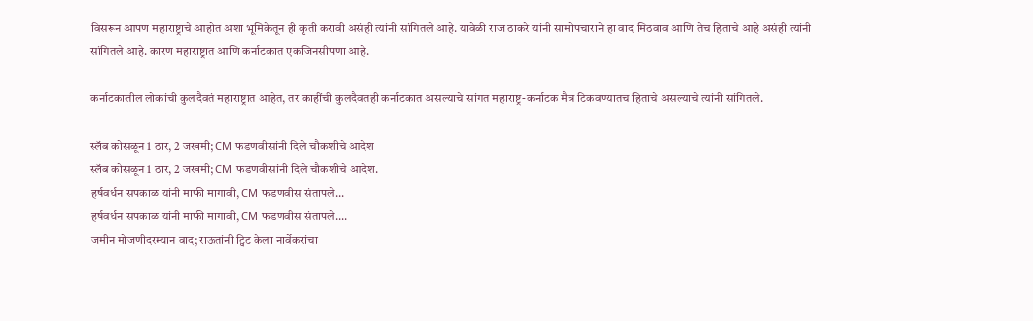विसरून आपण महाराष्ट्राचे आहोत अशा भूमिकेतून ही कृती करावी असंही त्यांनी सांगितले आहे. यावेळी राज ठाकरे यांनी सामोपचाराने हा वाद मिठवाव आणि तेच हिताचे आहे असंही त्यांनी सांगितले आहे. कारण महाराष्ट्रात आणि कर्नाटकात एकजिनसीपणा आहे.

कर्नाटकातील लोकांची कुलदैवतं महाराष्ट्रात आहेत, तर काहींची कुलदैवतही कर्नाटकात असल्याचे सांगत महाराष्ट्र-कर्नाटक मैत्र टिकवण्यातच हिताचे असल्याचे त्यांनी सांगितले.

स्लॅब कोसळून 1 ठार, 2 जखमी; CM फडणवीसांनी दिले चौकशीचे आदेश
स्लॅब कोसळून 1 ठार, 2 जखमी; CM फडणवीसांनी दिले चौकशीचे आदेश.
हर्षवर्धन सपकाळ यांनी माफी मागावी, CM फडणवीस संतापले...
हर्षवर्धन सपकाळ यांनी माफी मागावी, CM फडणवीस संतापले....
जमीन मोजणीदरम्यान वाद; राऊतांनी ट्विट केला नार्वेकरांचा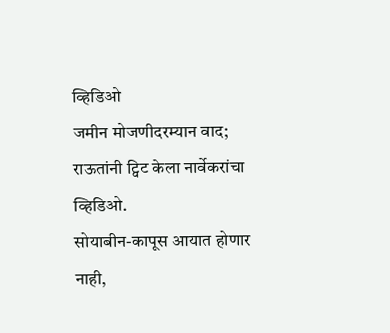व्हिडिओ
जमीन मोजणीदरम्यान वाद; राऊतांनी ट्विट केला नार्वेकरांचा व्हिडिओ.
सोयाबीन-कापूस आयात होणार नाही,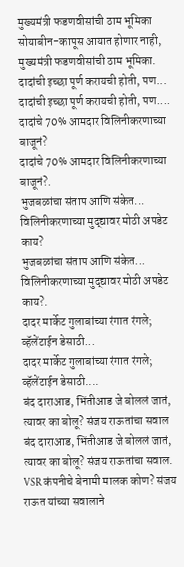मुख्यमंत्री फडणवीसांची ठाम भूमिका
सोयाबीन-कापूस आयात होणार नाही, मुख्यमंत्री फडणवीसांची ठाम भूमिका.
दादांची इच्छा पूर्ण करायची होती, पण...
दादांची इच्छा पूर्ण करायची होती, पण....
दादांचे 70% आमदार विलिनीकरणाच्या बाजूनं?
दादांचे 70% आमदार विलिनीकरणाच्या बाजूनं?.
भुजबळांचा संताप आणि संकेत... विलिनीकरणाच्या मुद्द्यावर मोठी अपडेट काय?
भुजबळांचा संताप आणि संकेत... विलिनीकरणाच्या मुद्द्यावर मोठी अपडेट काय?.
दादर मार्केट गुलाबांच्या रंगात रंगले; व्हॅलेंटाईन डेसाठी...
दादर मार्केट गुलाबांच्या रंगात रंगले; व्हॅलेंटाईन डेसाठी....
बंद दाराआड, भिंतीआड जे बोललं जातं, त्यावर का बोलू? संजय राऊतांचा सवाल
बंद दाराआड, भिंतीआड जे बोललं जातं, त्यावर का बोलू? संजय राऊतांचा सवाल.
VSR कंपनीचे बेनामी मालक कोण? संजय राऊत यांच्या सवालाने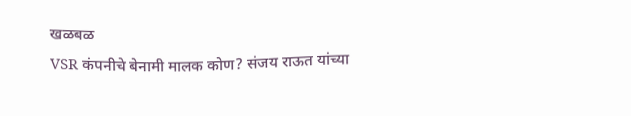खळबळ
VSR कंपनीचे बेनामी मालक कोण? संजय राऊत यांच्या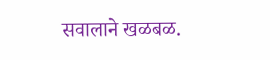सवालाने खळबळ.